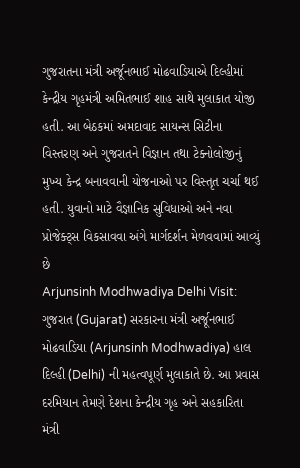ગુજરાતના મંત્રી અર્જૂનભાઈ મોઢવાડિયાએ દિલ્હીમાં કેન્દ્રીય ગૃહમંત્રી અમિતભાઈ શાહ સાથે મુલાકાત યોજી હતી. આ બેઠકમાં અમદાવાદ સાયન્સ સિટીના વિસ્તરણ અને ગુજરાતને વિજ્ઞાન તથા ટેક્નોલોજીનું મુખ્ય કેન્દ્ર બનાવવાની યોજનાઓ પર વિસ્તૃત ચર્ચા થઈ હતી. યુવાનો માટે વૈજ્ઞાનિક સુવિધાઓ અને નવા પ્રોજેક્ટ્સ વિકસાવવા અંગે માર્ગદર્શન મેળવવામાં આવ્યું છે
Arjunsinh Modhwadiya Delhi Visit: ગુજરાત (Gujarat) સરકારના મંત્રી અર્જૂનભાઈ મોઢવાડિયા (Arjunsinh Modhwadiya) હાલ દિલ્હી (Delhi) ની મહત્વપૂર્ણ મુલાકાતે છે. આ પ્રવાસ દરમિયાન તેમણે દેશના કેન્દ્રીય ગૃહ અને સહકારિતા મંત્રી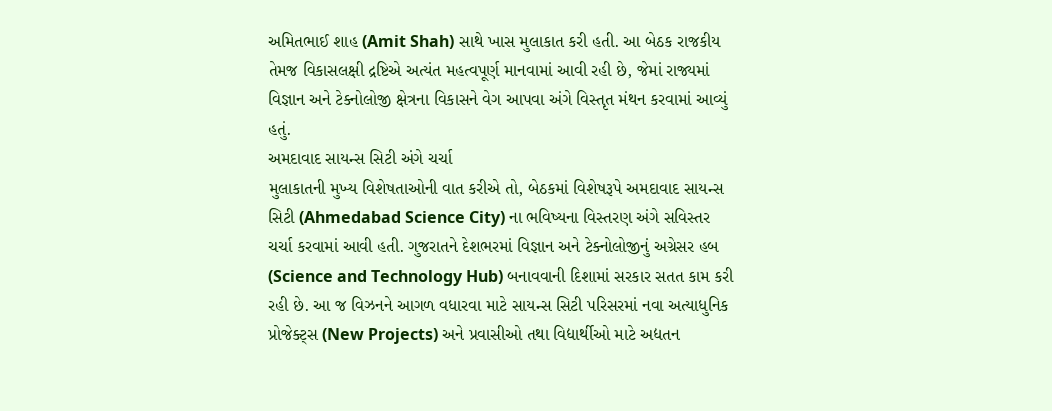અમિતભાઈ શાહ (Amit Shah) સાથે ખાસ મુલાકાત કરી હતી. આ બેઠક રાજકીય તેમજ વિકાસલક્ષી દ્રષ્ટિએ અત્યંત મહત્વપૂર્ણ માનવામાં આવી રહી છે, જેમાં રાજ્યમાં વિજ્ઞાન અને ટેક્નોલોજી ક્ષેત્રના વિકાસને વેગ આપવા અંગે વિસ્તૃત મંથન કરવામાં આવ્યું હતું.
અમદાવાદ સાયન્સ સિટી અંગે ચર્ચા
મુલાકાતની મુખ્ય વિશેષતાઓની વાત કરીએ તો, બેઠકમાં વિશેષરૂપે અમદાવાદ સાયન્સ સિટી (Ahmedabad Science City) ના ભવિષ્યના વિસ્તરણ અંગે સવિસ્તર ચર્ચા કરવામાં આવી હતી. ગુજરાતને દેશભરમાં વિજ્ઞાન અને ટેક્નોલોજીનું અગ્રેસર હબ (Science and Technology Hub) બનાવવાની દિશામાં સરકાર સતત કામ કરી રહી છે. આ જ વિઝનને આગળ વધારવા માટે સાયન્સ સિટી પરિસરમાં નવા અત્યાધુનિક પ્રોજેક્ટ્સ (New Projects) અને પ્રવાસીઓ તથા વિદ્યાર્થીઓ માટે અદ્યતન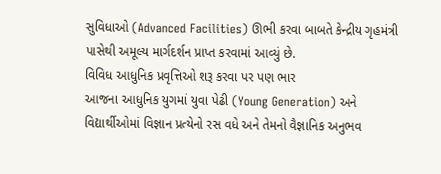સુવિધાઓ (Advanced Facilities) ઊભી કરવા બાબતે કેન્દ્રીય ગૃહમંત્રી પાસેથી અમૂલ્ય માર્ગદર્શન પ્રાપ્ત કરવામાં આવ્યું છે.
વિવિધ આધુનિક પ્રવૃત્તિઓ શરૂ કરવા પર પણ ભાર
આજના આધુનિક યુગમાં યુવા પેઢી (Young Generation) અને વિદ્યાર્થીઓમાં વિજ્ઞાન પ્રત્યેનો રસ વધે અને તેમનો વૈજ્ઞાનિક અનુભવ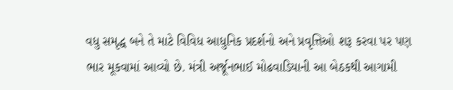વધુ સમૃદ્ધ બને તે માટે વિવિધ આધુનિક પ્રદર્શનો અને પ્રવૃત્તિઓ શરૂ કરવા પર પણ ભાર મૂકવામાં આવ્યો છે. મંત્રી અર્જૂનભાઈ મોઢવાડિયાની આ બેઠકથી આગામી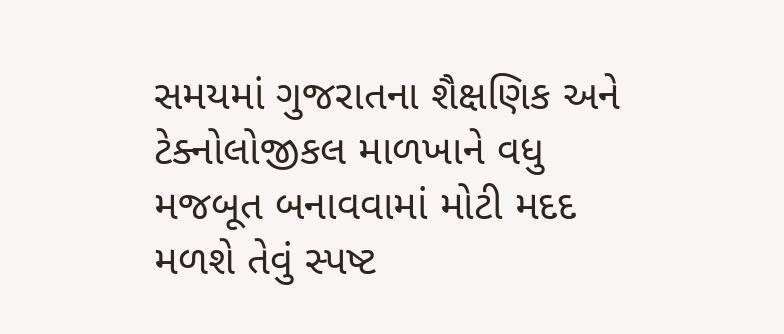સમયમાં ગુજરાતના શૈક્ષણિક અને ટેક્નોલોજીકલ માળખાને વધુ મજબૂત બનાવવામાં મોટી મદદ મળશે તેવું સ્પષ્ટ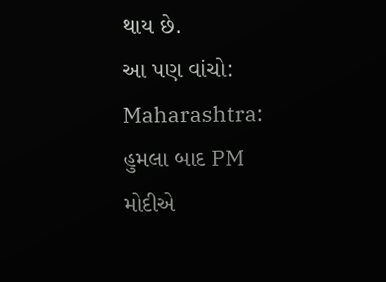થાય છે.
આ પણ વાંચો: Maharashtra: હુમલા બાદ PM મોદીએ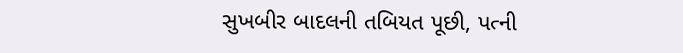સુખબીર બાદલની તબિયત પૂછી, પત્ની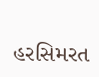હરસિમરત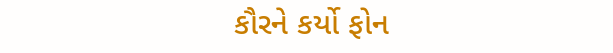કૌરને કર્યો ફોન